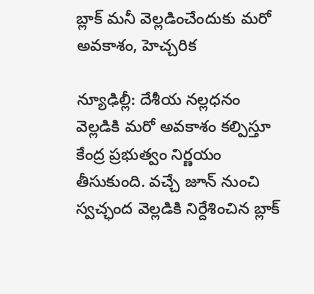బ్లాక్ మనీ వెల్లడించేందుకు మరో అవకాశం, హెచ్చరిక

న్యూఢిల్లీ: దేశీయ నల్లధనం వెల్లడికి మరో అవకాశం కల్పిస్తూ కేంద్ర ప్రభుత్వం నిర్ణయం తీసుకుంది. వచ్చే జూన్ నుంచి స్వచ్ఛంద వెల్లడికి నిర్దేశించిన బ్లాక్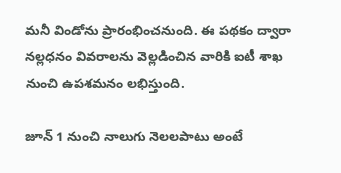మనీ విండోను ప్రారంభించనుంది. ఈ పథకం ద్వారా నల్లధనం వివరాలను వెల్లడించిన వారికి ఐటీ శాఖ నుంచి ఉపశమనం లభిస్తుంది.

జూన్ 1 నుంచి నాలుగు నెలలపాటు అంటే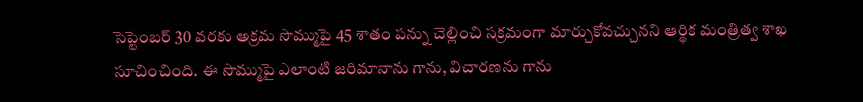సెప్టెంబర్ 30 వరకు అక్రమ సొమ్ముపై 45 శాతం పన్ను చెల్లించి సక్రమంగా మార్చుకోవచ్చునని ఆర్థిక మంత్రిత్వ శాఖ సూచించింది. ఈ సొమ్ముపై ఎలాంటి జరిమానాను గాను, విచారణను గాను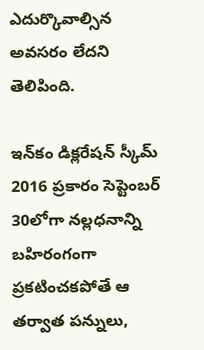ఎదుర్కొవాల్సిన అవసరం లేదని తెలిపింది.

ఇన్‌కం డిక్లరేషన్ స్కీమ్ 2016 ప్రకారం సెప్టెంబర్ 30లోగా నల్లధనాన్ని బహిరంగంగా ప్రకటించకపోతే ఆ తర్వాత పన్నులు,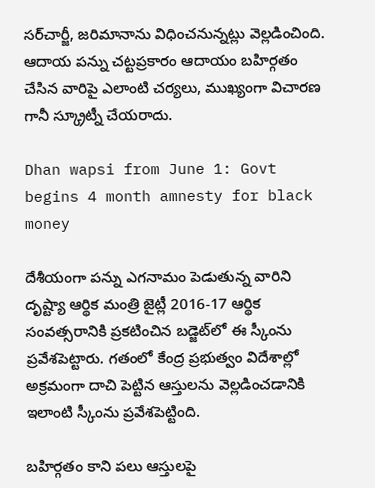సర్‌చార్జీ, జరిమానాను విధించనున్నట్లు వెల్లడించింది. ఆదాయ పన్ను చట్టప్రకారం ఆదాయం బహిర్గతం చేసిన వారిపై ఎలాంటి చర్యలు, ముఖ్యంగా విచారణ గానీ స్క్రూట్నీ చేయరాదు.

Dhan wapsi from June 1: Govt begins 4 month amnesty for black money

దేశీయంగా పన్ను ఎగనామం పెడుతున్న వారిని దృష్ట్యా ఆర్థిక మంత్రి జైట్లీ 2016-17 ఆర్థిక సంవత్సరానికి ప్రకటించిన బడ్జెట్‌లో ఈ స్కీంను ప్రవేశపెట్టారు. గతంలో కేంద్ర ప్రభుత్వం విదేశాల్లో అక్రమంగా దాచి పెట్టిన ఆస్తులను వెల్లడించడానికి ఇలాంటి స్కీంను ప్రవేశపెట్టింది.

బహిర్గతం కాని పలు ఆస్తులపై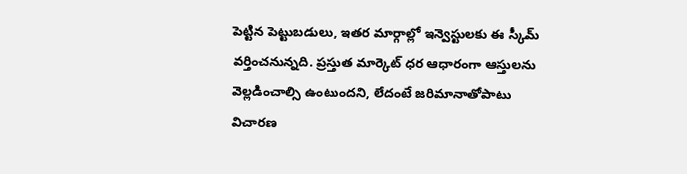పెట్టిన పెట్టుబడులు, ఇతర మార్గాల్లో ఇన్వెస్టులకు ఈ స్కీమ్ వర్తించనున్నది. ప్రస్తుత మార్కెట్ ధర ఆధారంగా ఆస్తులను వెల్లడించాల్సి ఉంటుందని, లేదంటే జరిమానాతోపాటు విచారణ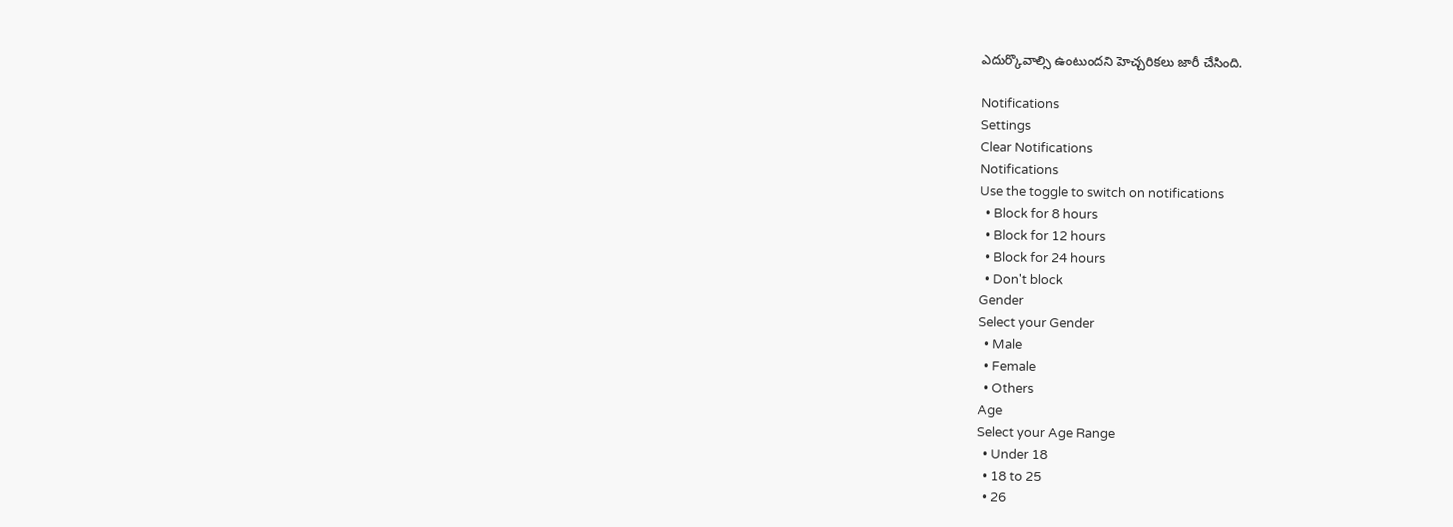ఎదుర్కొవాల్సి ఉంటుందని హెచ్చరికలు జారీ చేసింది.

Notifications
Settings
Clear Notifications
Notifications
Use the toggle to switch on notifications
  • Block for 8 hours
  • Block for 12 hours
  • Block for 24 hours
  • Don't block
Gender
Select your Gender
  • Male
  • Female
  • Others
Age
Select your Age Range
  • Under 18
  • 18 to 25
  • 26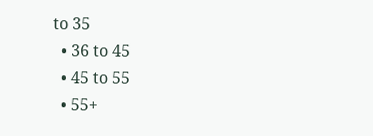to 35
  • 36 to 45
  • 45 to 55
  • 55+